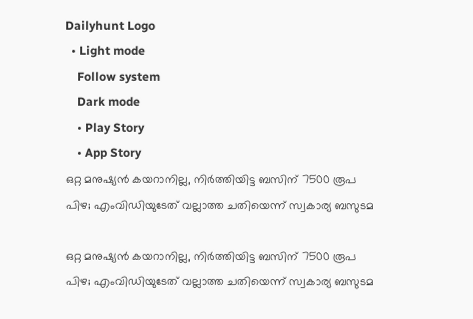Dailyhunt Logo
  • Light mode
    Follow system
    Dark mode
    • Play Story
    • App Story
ഒറ്റ മനുഷ്യൻ കയറാനില്ല, നിര്‍ത്തിയിട്ട ബസിന് 7500 രൂപ പിഴ; എംവിഡിയുടേത് വല്ലാത്ത ചതിയെന്ന് സ്വകാര്യ ബസുടമ

ഒറ്റ മനുഷ്യൻ കയറാനില്ല, നിര്‍ത്തിയിട്ട ബസിന് 7500 രൂപ പിഴ; എംവിഡിയുടേത് വല്ലാത്ത ചതിയെന്ന് സ്വകാര്യ ബസുടമ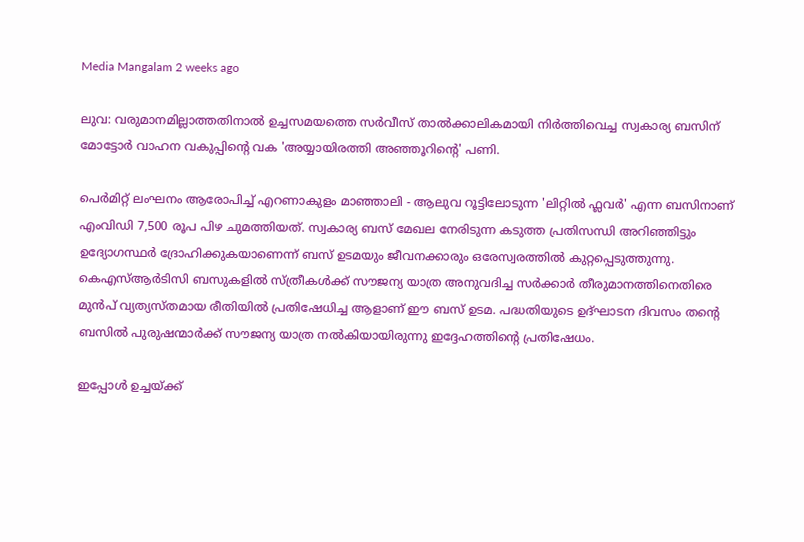Media Mangalam 2 weeks ago

ലുവ: വരുമാനമില്ലാത്തതിനാല്‍ ഉച്ചസമയത്തെ സർവീസ് താല്‍ക്കാലികമായി നിർത്തിവെച്ച സ്വകാര്യ ബസിന് മോട്ടോർ വാഹന വകുപ്പിന്റെ വക 'അയ്യായിരത്തി അഞ്ഞൂറിന്റെ' പണി.

പെർമിറ്റ് ലംഘനം ആരോപിച്ച്‌ എറണാകുളം മാഞ്ഞാലി - ആലുവ റൂട്ടിലോടുന്ന 'ലിറ്റില്‍ ഫ്ലവർ' എന്ന ബസിനാണ് എംവിഡി 7,500 രൂപ പിഴ ചുമത്തിയത്. സ്വകാര്യ ബസ് മേഖല നേരിടുന്ന കടുത്ത പ്രതിസന്ധി അറിഞ്ഞിട്ടും ഉദ്യോഗസ്ഥർ ദ്രോഹിക്കുകയാണെന്ന് ബസ് ഉടമയും ജീവനക്കാരും ഒരേസ്വരത്തില്‍ കുറ്റപ്പെടുത്തുന്നു. കെഎസ്‌ആർടിസി ബസുകളില്‍ സ്ത്രീകള്‍ക്ക് സൗജന്യ യാത്ര അനുവദിച്ച സർക്കാർ തീരുമാനത്തിനെതിരെ മുൻപ് വ്യത്യസ്തമായ രീതിയില്‍ പ്രതിഷേധിച്ച ആളാണ് ഈ ബസ് ഉടമ. പദ്ധതിയുടെ ഉദ്ഘാടന ദിവസം തന്റെ ബസില്‍ പുരുഷന്മാർക്ക് സൗജന്യ യാത്ര നല്‍കിയായിരുന്നു ഇദ്ദേഹത്തിന്റെ പ്രതിഷേധം.

ഇപ്പോള്‍ ഉച്ചയ്ക്ക്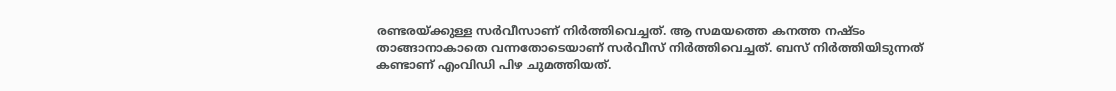രണ്ടരയ്ക്കുള്ള സർവീസാണ് നിർത്തിവെച്ചത്. ആ സമയത്തെ കനത്ത നഷ്ടം താങ്ങാനാകാതെ വന്നതോടെയാണ് സർവീസ് നിര്‍ത്തിവെച്ചത്. ബസ് നിർത്തിയിടുന്നത് കണ്ടാണ് എംവിഡി പിഴ ചുമത്തിയത്.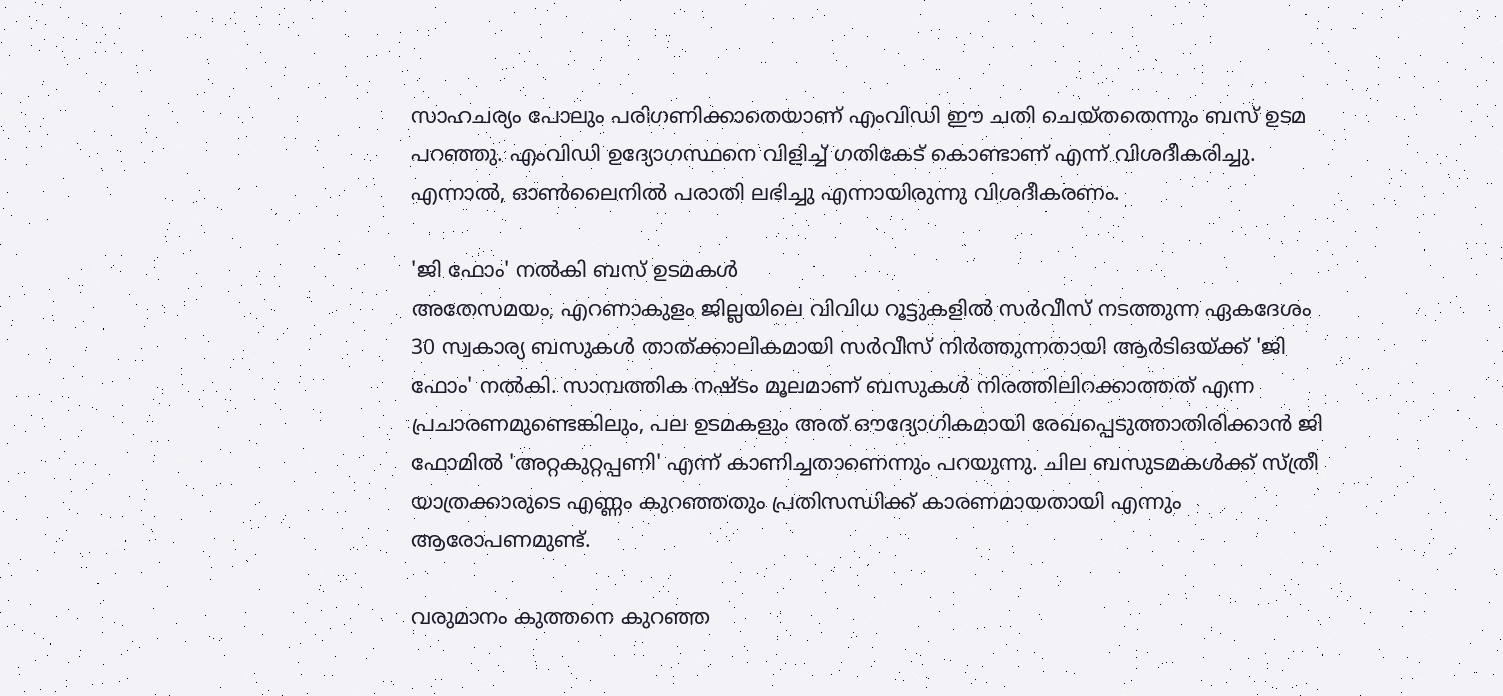സാഹചര്യം പോലും പരിഗണിക്കാതെയാണ് എംവി‍ഡി ഈ ചതി ചെയ്തതെന്നും ബസ് ഉടമ പറഞ്ഞു. എംവിഡി ഉദ്യോഗസ്ഥനെ വിളിച്ച്‌ ഗതികേട് കൊണ്ടാണ് എന്ന് വിശദീകരിച്ചു. എന്നാല്‍, ഓണ്‍ലൈനില്‍ പരാതി ലഭിച്ചു എന്നായിരുന്നു വിശദീകരണം.

'ജി ഫോം' നല്‍കി ബസ് ഉടമകള്‍
അതേസമയം, എറണാകുളം ജില്ലയിലെ വിവിധ റൂട്ടുകളില്‍ സർവീസ് നടത്തുന്ന ഏകദേശം 30 സ്വകാര്യ ബസുകള്‍ താത്ക്കാലികമായി സർവീസ് നിർത്തുന്നതായി ആർടിഒയ്ക്ക് 'ജി ഫോം' നല്‍കി. സാമ്പത്തിക നഷ്ടം മൂലമാണ് ബസുകള്‍ നിരത്തിലിറക്കാത്തത് എന്ന പ്രചാരണമുണ്ടെങ്കിലും, പല ഉടമകളും അത് ഔദ്യോഗികമായി രേഖപ്പെടുത്താതിരിക്കാൻ ജി ഫോമില്‍ 'അറ്റകുറ്റപ്പണി' എന്ന് കാണിച്ചതാണെന്നും പറയുന്നു. ചില ബസുടമകള്‍ക്ക് സ്ത്രീ യാത്രക്കാരുടെ എണ്ണം കുറഞ്ഞതും പ്രതിസന്ധിക്ക് കാരണമായതായി എന്നും ആരോപണമുണ്ട്.

വരുമാനം കുത്തനെ കുറഞ്ഞ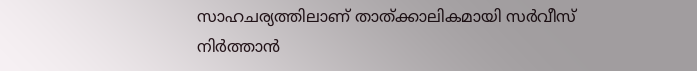സാഹചര്യത്തിലാണ് താത്ക്കാലികമായി സർവീസ് നിർത്താൻ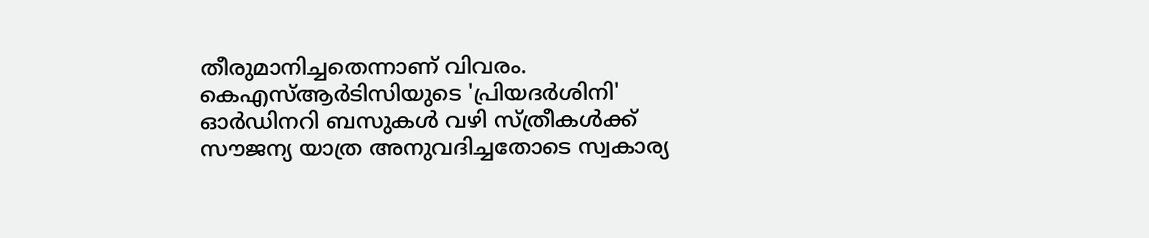തീരുമാനിച്ചതെന്നാണ് വിവരം. കെഎസ്‌ആർടിസിയുടെ 'പ്രിയദർശിനി' ഓർഡിനറി ബസുകള്‍ വഴി സ്ത്രീകള്‍ക്ക് സൗജന്യ യാത്ര അനുവദിച്ചതോടെ സ്വകാര്യ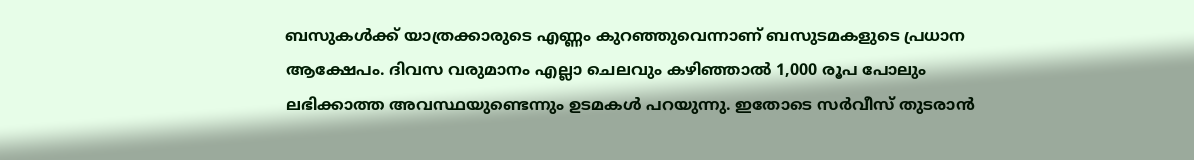ബസുകള്‍ക്ക് യാത്രക്കാരുടെ എണ്ണം കുറഞ്ഞുവെന്നാണ് ബസുടമകളുടെ പ്രധാന ആക്ഷേപം. ദിവസ വരുമാനം എല്ലാ ചെലവും കഴിഞ്ഞാല്‍ 1,000 രൂപ പോലും ലഭിക്കാത്ത അവസ്ഥയുണ്ടെന്നും ഉടമകള്‍ പറയുന്നു. ഇതോടെ സർവീസ് തുടരാൻ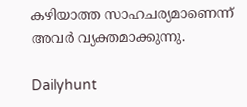കഴിയാത്ത സാഹചര്യമാണെന്ന് അവർ വ്യക്തമാക്കുന്നു.

Dailyhunt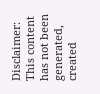Disclaimer: This content has not been generated, created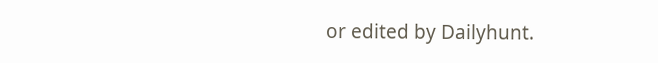or edited by Dailyhunt.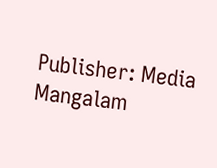Publisher: Media Mangalam